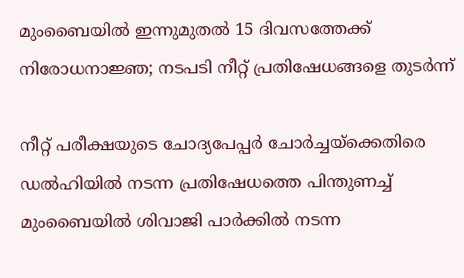മുംബൈയിൽ ഇന്നുമുതൽ 15 ദിവസത്തേക്ക് നിരോധനാജ്ഞ; നടപടി നീറ്റ് പ്രതിഷേധങ്ങളെ തുടർന്ന്

നീറ്റ് പരീക്ഷയുടെ ചോദ്യപേപ്പർ ചോർച്ചയ്ക്കെതിരെ ഡൽഹിയിൽ നടന്ന പ്രതിഷേധത്തെ പിന്തുണച്ച് മുംബൈയിൽ ശിവാജി പാർക്കിൽ നടന്ന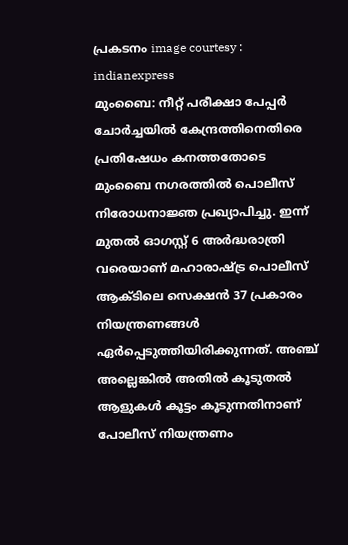പ്രകടനം image courtesy : indianexpress
മുംബൈ: നീറ്റ് പരീക്ഷാ പേപ്പർ ചോർച്ചയിൽ കേന്ദ്രത്തിനെതിരെ പ്രതിഷേധം കനത്തതോടെ മുംബൈ നഗരത്തിൽ പൊലീസ് നിരോധനാജ്ഞ പ്രഖ്യാപിച്ചു. ഇന്ന് മുതൽ ഓഗസ്റ്റ് 6 അർദ്ധരാത്രി വരെയാണ് മഹാരാഷ്ട്ര പൊലീസ് ആക്ടിലെ സെക്ഷൻ 37 പ്രകാരം നിയന്ത്രണങ്ങൾ ഏർപ്പെടുത്തിയിരിക്കുന്നത്. അഞ്ച് അല്ലെങ്കിൽ അതിൽ കൂടുതൽ ആളുകൾ കൂട്ടം കൂടുന്നതിനാണ് പോലീസ് നിയന്ത്രണം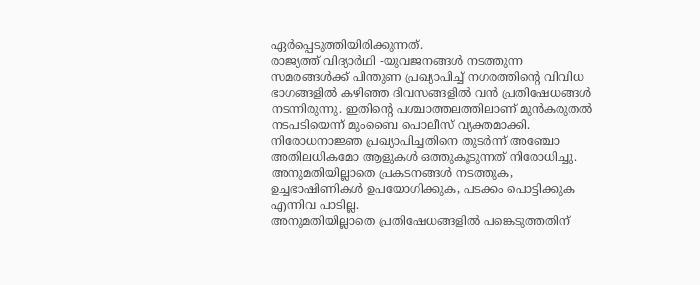ഏർപ്പെടുത്തിയിരിക്കുന്നത്.
രാജ്യത്ത് വിദ്യാർഥി -യുവജനങ്ങൾ നടത്തുന്ന സമരങ്ങൾക്ക് പിന്തുണ പ്രഖ്യാപിച്ച് നഗരത്തിന്റെ വിവിധ ഭാഗങ്ങളിൽ കഴിഞ്ഞ ദിവസങ്ങളിൽ വൻ പ്രതിഷേധങ്ങൾ നടന്നിരുന്നു. ഇതിന്റെ പശ്ചാത്തലത്തിലാണ് മുൻകരുതൽ നടപടിയെന്ന് മുംബൈ പൊലീസ് വ്യക്തമാക്കി. നിരോധനാജ്ഞ പ്രഖ്യാപിച്ചതിനെ തുടർന്ന് അഞ്ചോ അതിലധികമോ ആളുകൾ ഒത്തുകൂടുന്നത് നിരോധിച്ചു. അനുമതിയില്ലാതെ പ്രകടനങ്ങൾ നടത്തുക, ഉച്ചഭാഷിണികൾ ഉപയോഗിക്കുക, പടക്കം പൊട്ടിക്കുക എന്നിവ പാടില്ല.
അനുമതിയില്ലാതെ പ്രതിഷേധങ്ങളിൽ പങ്കെടുത്തതിന്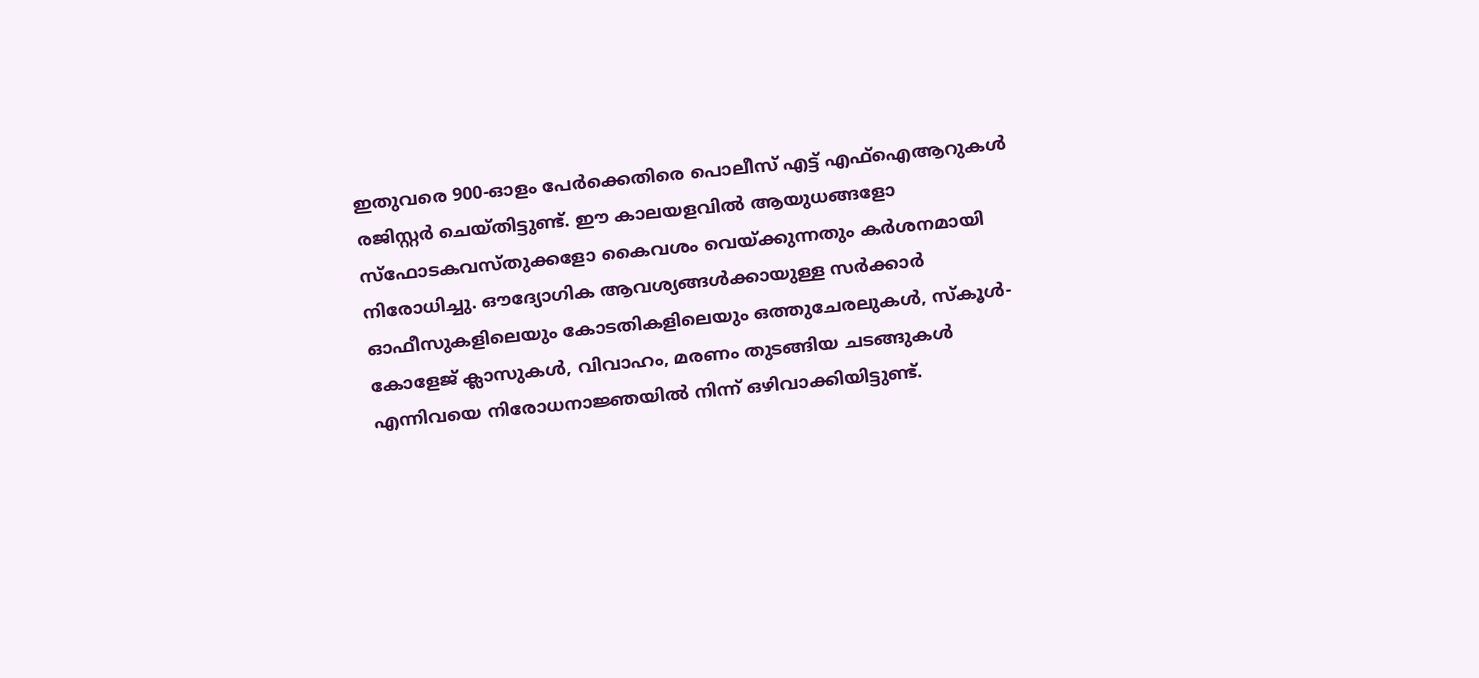ഇതുവരെ 900-ഓളം പേർക്കെതിരെ പൊലീസ് എട്ട് എഫ്ഐആറുകൾ രജിസ്റ്റർ ചെയ്തിട്ടുണ്ട്. ഈ കാലയളവിൽ ആയുധങ്ങളോ സ്ഫോടകവസ്തുക്കളോ കൈവശം വെയ്ക്കുന്നതും കർശനമായി നിരോധിച്ചു. ഔദ്യോഗിക ആവശ്യങ്ങൾക്കായുള്ള സർക്കാർ ഓഫീസുകളിലെയും കോടതികളിലെയും ഒത്തുചേരലുകൾ, സ്കൂൾ-കോളേജ് ക്ലാസുകൾ, വിവാഹം, മരണം തുടങ്ങിയ ചടങ്ങുകൾ എന്നിവയെ നിരോധനാജ്ഞയിൽ നിന്ന് ഒഴിവാക്കിയിട്ടുണ്ട്.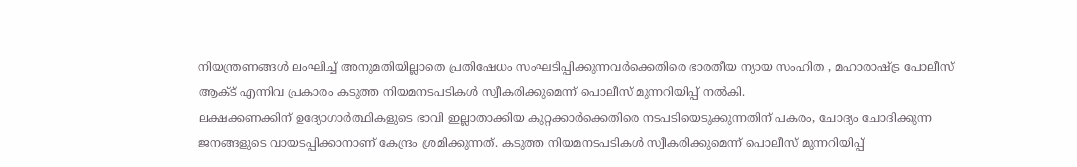നിയന്ത്രണങ്ങൾ ലംഘിച്ച് അനുമതിയില്ലാതെ പ്രതിഷേധം സംഘടിപ്പിക്കുന്നവർക്കെതിരെ ഭാരതീയ ന്യായ സംഹിത , മഹാരാഷ്ട്ര പോലീസ് ആക്ട് എന്നിവ പ്രകാരം കടുത്ത നിയമനടപടികൾ സ്വീകരിക്കുമെന്ന് പൊലീസ് മുന്നറിയിപ്പ് നൽകി.
ലക്ഷക്കണക്കിന് ഉദ്യോഗാർത്ഥികളുടെ ഭാവി ഇല്ലാതാക്കിയ കുറ്റക്കാർക്കെതിരെ നടപടിയെടുക്കുന്നതിന് പകരം, ചോദ്യം ചോദിക്കുന്ന ജനങ്ങളുടെ വായടപ്പിക്കാനാണ് കേന്ദ്രം ശ്രമിക്കുന്നത്. കടുത്ത നിയമനടപടികൾ സ്വീകരിക്കുമെന്ന് പൊലീസ് മുന്നറിയിപ്പ്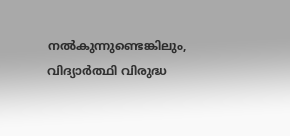നൽകുന്നുണ്ടെങ്കിലും, വിദ്യാർത്ഥി വിരുദ്ധ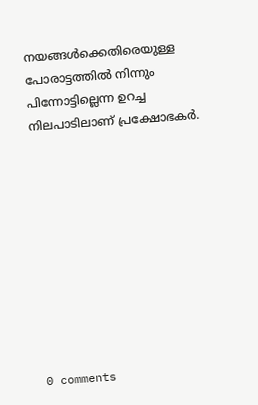നയങ്ങൾക്കെതിരെയുള്ള പോരാട്ടത്തിൽ നിന്നും പിന്നോട്ടില്ലെന്ന ഉറച്ച നിലപാടിലാണ് പ്രക്ഷോഭകർ.










0 comments